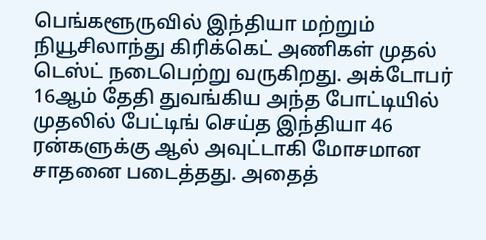பெங்களூருவில் இந்தியா மற்றும் நியூசிலாந்து கிரிக்கெட் அணிகள் முதல் டெஸ்ட் நடைபெற்று வருகிறது. அக்டோபர் 16ஆம் தேதி துவங்கிய அந்த போட்டியில் முதலில் பேட்டிங் செய்த இந்தியா 46 ரன்களுக்கு ஆல் அவுட்டாகி மோசமான சாதனை படைத்தது. அதைத்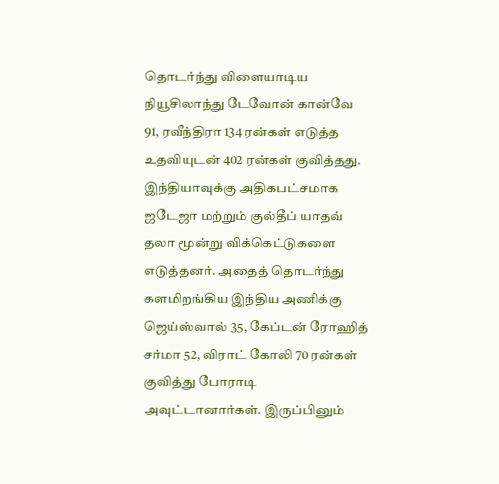தொடர்ந்து விளையாடிய நியூசிலாந்து டேவோன் கான்வே 91, ரவீந்திரா 134 ரன்கள் எடுத்த உதவியுடன் 402 ரன்கள் குவித்தது.
இந்தியாவுக்கு அதிகபட்சமாக ஜடேஜா மற்றும் குல்தீப் யாதவ் தலா மூன்று விக்கெட்டுகளை எடுத்தனர். அதைத் தொடர்ந்து களமிறங்கிய இந்திய அணிக்கு ஜெய்ஸ்வால் 35, கேப்டன் ரோஹித் சர்மா 52, விராட் கோலி 70 ரன்கள் குவித்து போராடி அவுட்டானார்கள். இருப்பினும்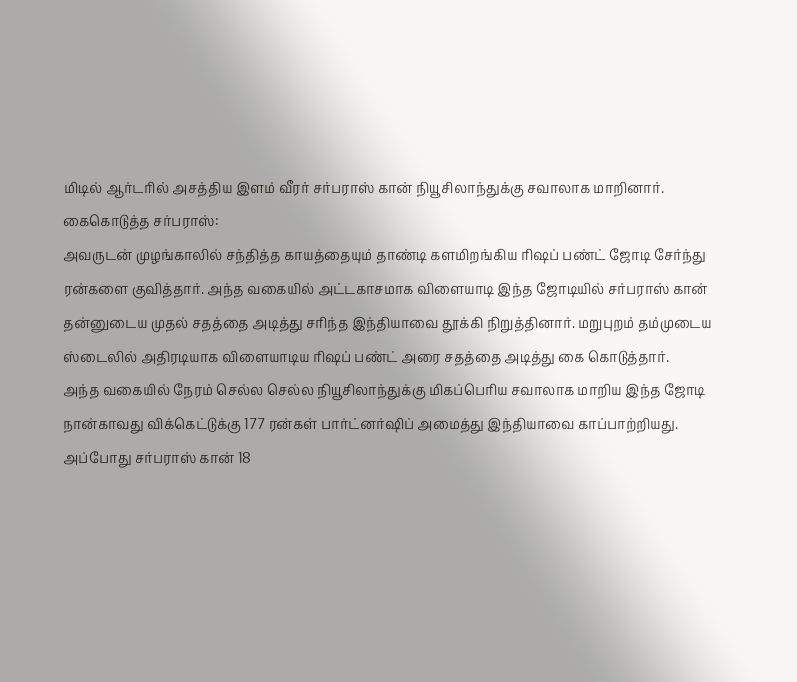மிடில் ஆர்டரில் அசத்திய இளம் வீரர் சர்பராஸ் கான் நியூசிலாந்துக்கு சவாலாக மாறினார்.
கைகொடுத்த சர்பராஸ்:
அவருடன் முழங்காலில் சந்தித்த காயத்தையும் தாண்டி களமிறங்கிய ரிஷப் பண்ட் ஜோடி சேர்ந்து ரன்களை குவித்தார். அந்த வகையில் அட்டகாசமாக விளையாடி இந்த ஜோடியில் சர்பராஸ் கான் தன்னுடைய முதல் சதத்தை அடித்து சரிந்த இந்தியாவை தூக்கி நிறுத்தினார். மறுபுறம் தம்முடைய ஸ்டைலில் அதிரடியாக விளையாடிய ரிஷப் பண்ட் அரை சதத்தை அடித்து கை கொடுத்தார்.
அந்த வகையில் நேரம் செல்ல செல்ல நியூசிலாந்துக்கு மிகப்பெரிய சவாலாக மாறிய இந்த ஜோடி நான்காவது விக்கெட்டுக்கு 177 ரன்கள் பார்ட்னர்ஷிப் அமைத்து இந்தியாவை காப்பாற்றியது. அப்போது சர்பராஸ் கான் 18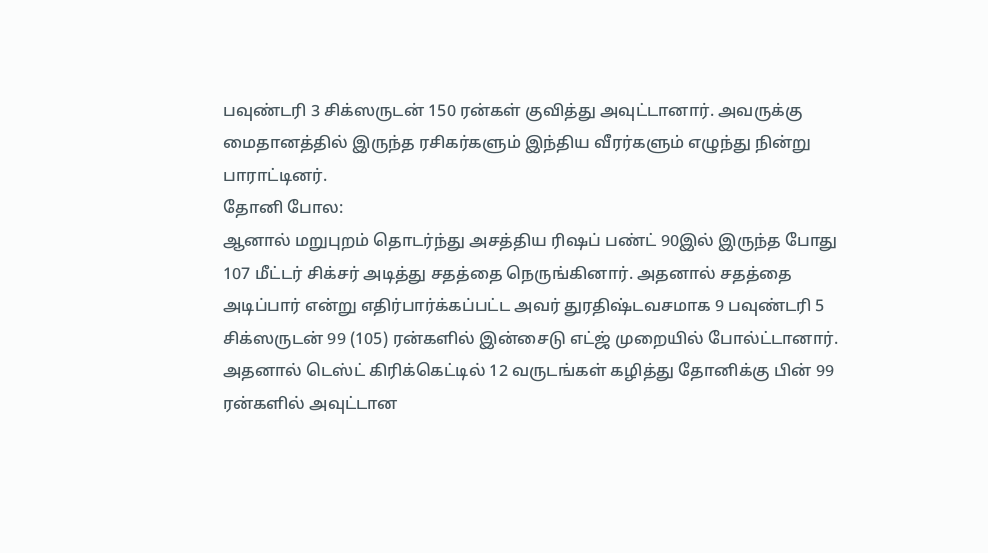பவுண்டரி 3 சிக்ஸருடன் 150 ரன்கள் குவித்து அவுட்டானார். அவருக்கு மைதானத்தில் இருந்த ரசிகர்களும் இந்திய வீரர்களும் எழுந்து நின்று பாராட்டினர்.
தோனி போல:
ஆனால் மறுபுறம் தொடர்ந்து அசத்திய ரிஷப் பண்ட் 90இல் இருந்த போது 107 மீட்டர் சிக்சர் அடித்து சதத்தை நெருங்கினார். அதனால் சதத்தை அடிப்பார் என்று எதிர்பார்க்கப்பட்ட அவர் துரதிஷ்டவசமாக 9 பவுண்டரி 5 சிக்ஸருடன் 99 (105) ரன்களில் இன்சைடு எட்ஜ் முறையில் போல்ட்டானார். அதனால் டெஸ்ட் கிரிக்கெட்டில் 12 வருடங்கள் கழித்து தோனிக்கு பின் 99 ரன்களில் அவுட்டான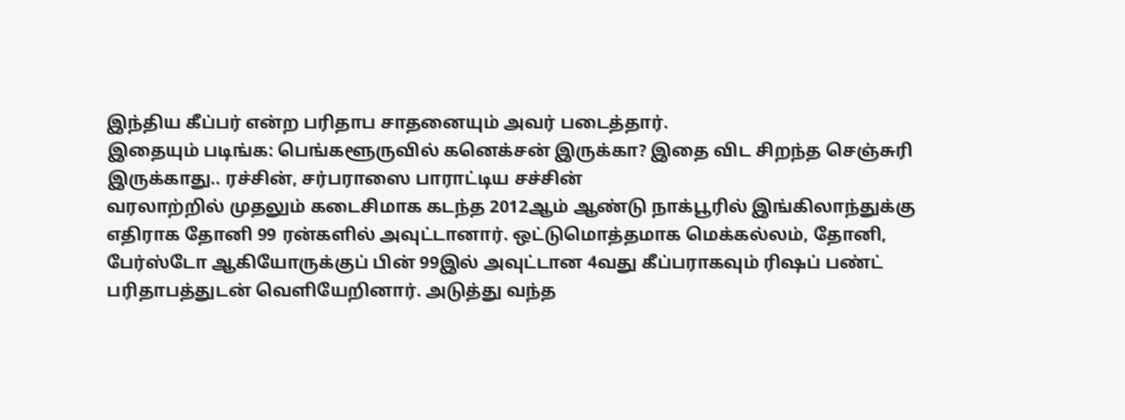இந்திய கீப்பர் என்ற பரிதாப சாதனையும் அவர் படைத்தார்.
இதையும் படிங்க: பெங்களூருவில் கனெக்சன் இருக்கா? இதை விட சிறந்த செஞ்சுரி இருக்காது.. ரச்சின், சர்பராஸை பாராட்டிய சச்சின்
வரலாற்றில் முதலும் கடைசிமாக கடந்த 2012ஆம் ஆண்டு நாக்பூரில் இங்கிலாந்துக்கு எதிராக தோனி 99 ரன்களில் அவுட்டானார். ஒட்டுமொத்தமாக மெக்கல்லம், தோனி, பேர்ஸ்டோ ஆகியோருக்குப் பின் 99இல் அவுட்டான 4வது கீப்பராகவும் ரிஷப் பண்ட் பரிதாபத்துடன் வெளியேறினார். அடுத்து வந்த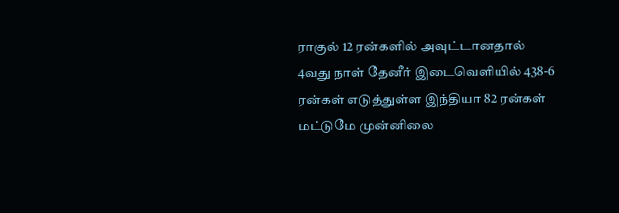ராகுல் 12 ரன்களில் அவுட்டானதால் 4வது நாள் தேனீர் இடைவெளியில் 438-6 ரன்கள் எடுத்துள்ள இந்தியா 82 ரன்கள் மட்டுமே முன்னிலை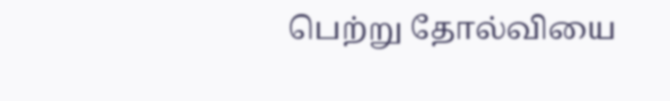பெற்று தோல்வியை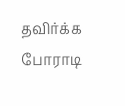தவிர்க்க போராடி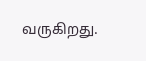வருகிறது.